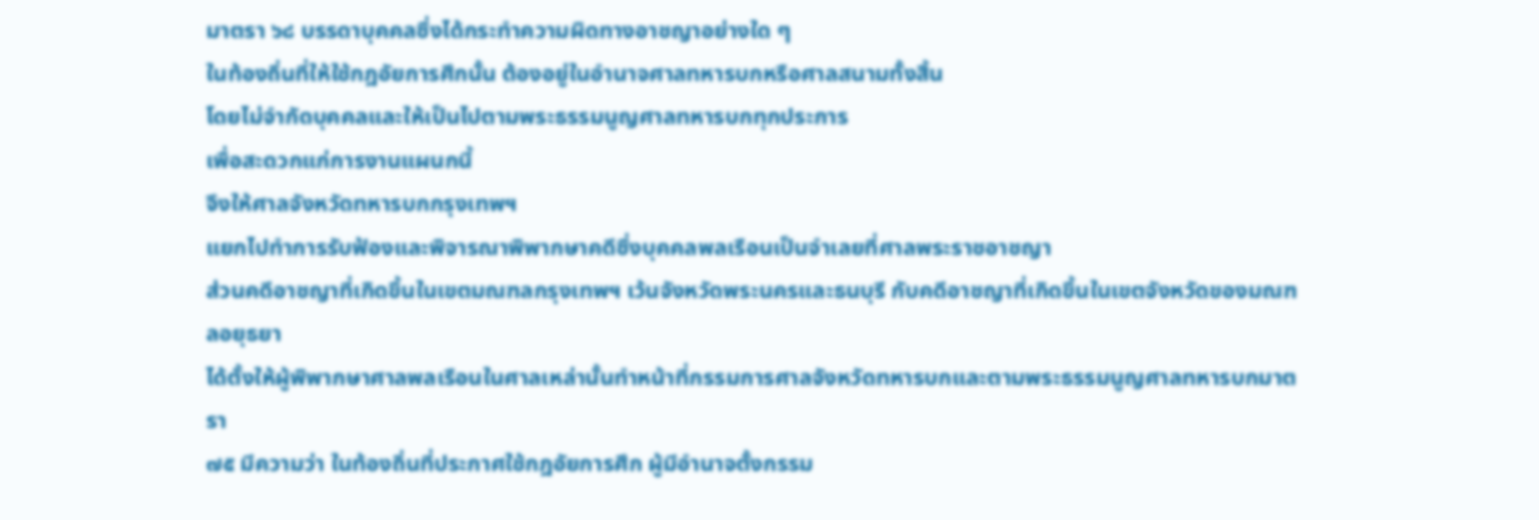มาตรา ๖๘ บรรดาบุคคลซึ่งได้กระทำความผิดทางอาชญาอย่างใด ๆ
ในท้องถิ่นที่ให้ใช้กฎอัยการศึกนั้น ต้องอยู่ในอำนาจศาลทหารบกหรือศาลสนามทั้งสิ้น
โดยไม่จำกัดบุคคลและให้เป็นไปตามพระธรรมนูญศาลทหารบกทุกประการ
เพื่อสะดวกแก่การงานแผนกนี้
จึงให้ศาลจังหวัดทหารบกกรุงเทพฯ
แยกไปทำการรับฟ้องและพิจารณาพิพากษาคดีซึ่งบุคคลพลเรือนเป็นจำเลยที่ศาลพระราชอาชญา
ส่วนคดีอาชญาที่เกิดขึ้นในเขตมณฑลกรุงเทพฯ เว้นจังหวัดพระนครและธนบุรี กับคดีอาชญาที่เกิดขึ้นในเขตจังหวัดของมณฑลอยุธยา
ได้ตั้งให้ผู้พิพากษาศาลพลเรือนในศาลเหล่านั้นทำหน้าที่กรรมการศาลจังหวัดทหารบกและตามพระธรรมนูญศาลทหารบกมาตรา
๗๕ มีความว่า ในท้องถิ่นที่ประกาศใช้กฎอัยการศึก ผู้มีอำนาจตั้งกรรม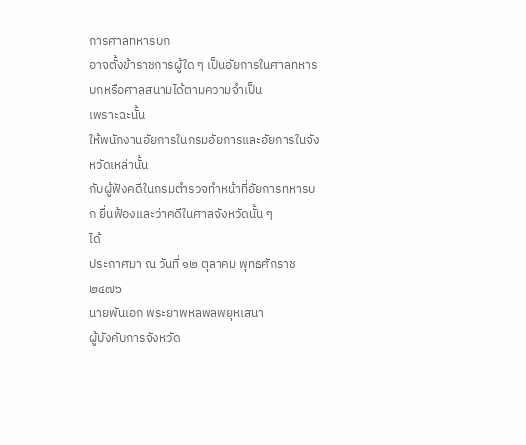การศาลทหารบก
อาจตั้งข้าราชการผู้ใด ๆ เป็นอัยการในศาลทหารบกหรือศาลสนามได้ตามความจำเป็น
เพราะฉะนั้น
ให้พนักงานอัยการในกรมอัยการและอัยการในจังหวัดเหล่านั้น
กับผู้ฟังคดีในกรมตำรวจทำหน้าที่อัยการทหารบก ยื่นฟ้องและว่าคดีในศาลจังหวัดนั้น ๆ
ได้
ประกาศมา ณ วันที่ ๑๒ ตุลาคม พุทธศักราช ๒๔๗๖
นายพันเอก พระยาพหลพลพยุหเสนา
ผู้บังคับการจังหวัด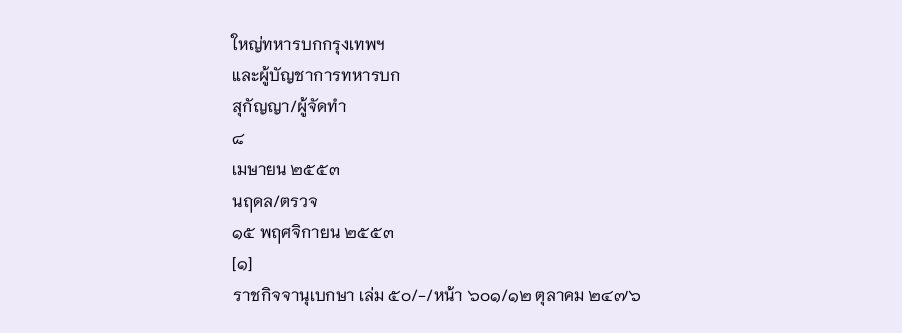ใหญ่ทหารบกกรุงเทพฯ
และผู้บัญชาการทหารบก
สุกัญญา/ผู้จัดทำ
๘
เมษายน ๒๕๕๓
นฤดล/ตรวจ
๑๕ พฤศจิกายน ๒๕๕๓
[๑]
ราชกิจจานุเบกษา เล่ม ๕๐/-/หน้า ๖๐๑/๑๒ ตุลาคม ๒๔๗๖